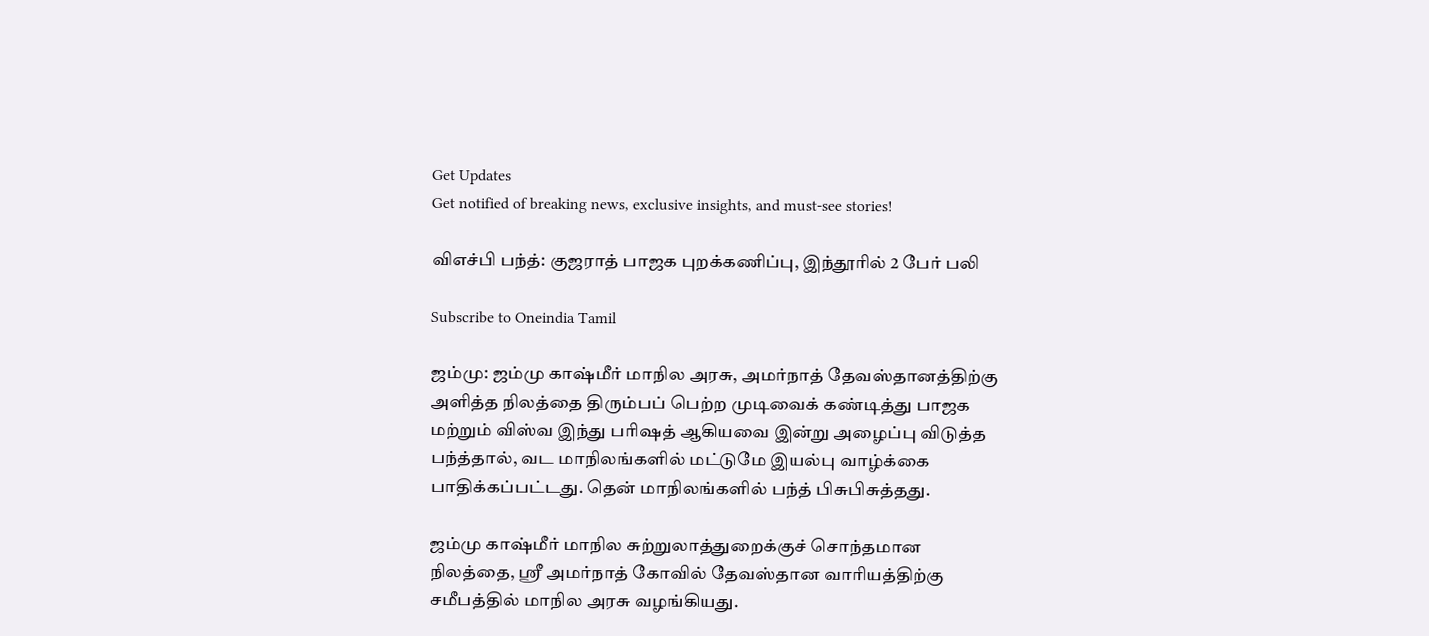Get Updates
Get notified of breaking news, exclusive insights, and must-see stories!

விஎச்பி பந்த்: குஜராத் பாஜக புறக்கணிப்பு, இந்தூரில் 2 பேர் பலி

Subscribe to Oneindia Tamil

ஜம்மு: ஜம்மு காஷ்மீர் மாநில அரசு, அமர்நாத் தேவஸ்தானத்திற்கு அளித்த நிலத்தை திரும்பப் பெற்ற முடிவைக் கண்டித்து பாஜக மற்றும் விஸ்வ இந்து பரிஷத் ஆகியவை இன்று அழைப்பு விடுத்த பந்த்தால், வட மாநிலங்களில் மட்டுமே இயல்பு வாழ்க்கை பாதிக்கப்பட்டது. தென் மாநிலங்களில் பந்த் பிசுபிசுத்தது.

ஜம்மு காஷ்மீர் மாநில சுற்றுலாத்துறைக்குச் சொந்தமான நிலத்தை, ஸ்ரீ அமர்நாத் கோவில் தேவஸ்தான வாரியத்திற்கு சமீபத்தில் மாநில அரசு வழங்கியது.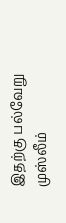இதற்கு பல்வேறு முஸ்லீம்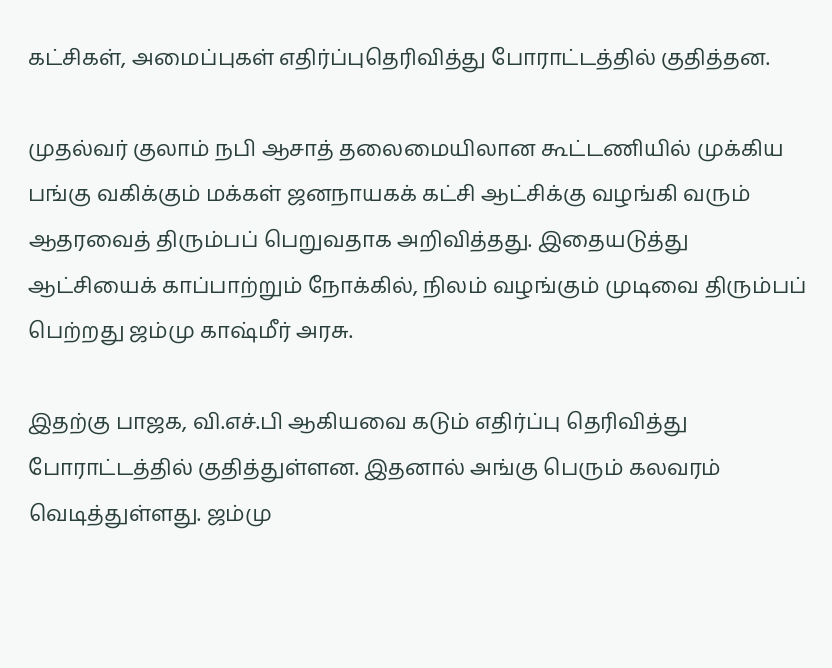கட்சிகள், அமைப்புகள் எதிர்ப்புதெரிவித்து போராட்டத்தில் குதித்தன.

முதல்வர் குலாம் நபி ஆசாத் தலைமையிலான கூட்டணியில் முக்கிய பங்கு வகிக்கும் மக்கள் ஜனநாயகக் கட்சி ஆட்சிக்கு வழங்கி வரும் ஆதரவைத் திரும்பப் பெறுவதாக அறிவித்தது. இதையடுத்து ஆட்சியைக் காப்பாற்றும் நோக்கில், நிலம் வழங்கும் முடிவை திரும்பப் பெற்றது ஜம்மு காஷ்மீர் அரசு.

இதற்கு பாஜக, வி.எச்.பி ஆகியவை கடும் எதிர்ப்பு தெரிவித்து போராட்டத்தில் குதித்துள்ளன. இதனால் அங்கு பெரும் கலவரம் வெடித்துள்ளது. ஜம்மு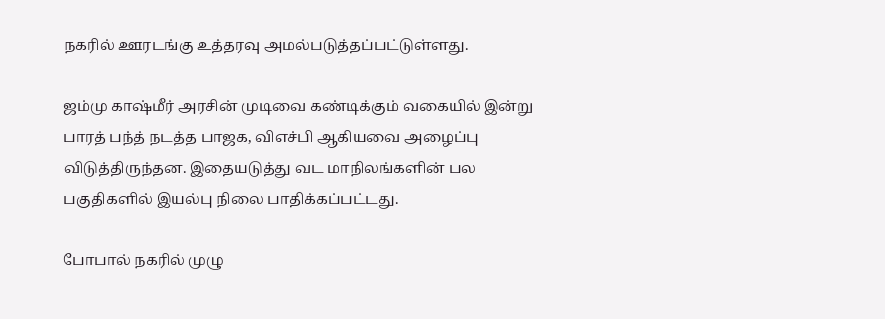நகரில் ஊரடங்கு உத்தரவு அமல்படுத்தப்பட்டுள்ளது.

ஜம்மு காஷ்மீர் அரசின் முடிவை கண்டிக்கும் வகையில் இன்று பாரத் பந்த் நடத்த பாஜக, விஎச்பி ஆகியவை அழைப்பு விடுத்திருந்தன. இதையடுத்து வட மாநிலங்களின் பல பகுதிகளில் இயல்பு நிலை பாதிக்கப்பட்டது.

போபால் நகரில் முழு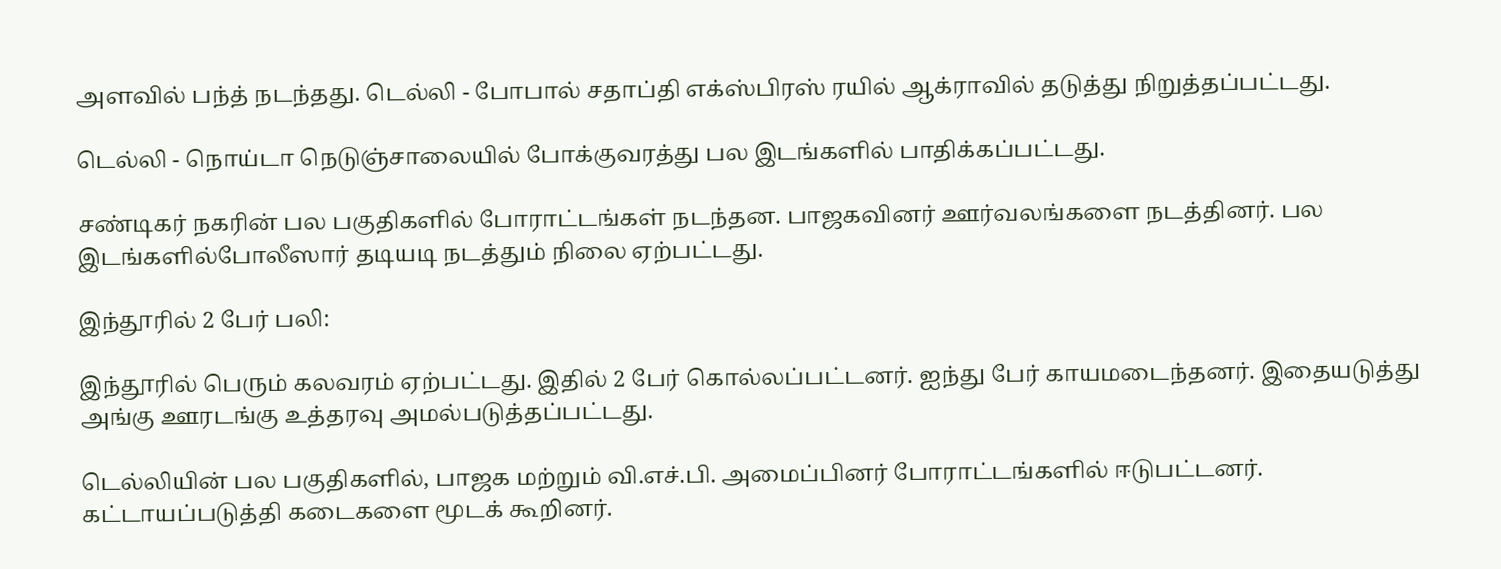அளவில் பந்த் நடந்தது. டெல்லி - போபால் சதாப்தி எக்ஸ்பிரஸ் ரயில் ஆக்ராவில் தடுத்து நிறுத்தப்பட்டது.

டெல்லி - நொய்டா நெடுஞ்சாலையில் போக்குவரத்து பல இடங்களில் பாதிக்கப்பட்டது.

சண்டிகர் நகரின் பல பகுதிகளில் போராட்டங்கள் நடந்தன. பாஜகவினர் ஊர்வலங்களை நடத்தினர். பல இடங்களில்போலீஸார் தடியடி நடத்தும் நிலை ஏற்பட்டது.

இந்தூரில் 2 பேர் பலி:

இந்தூரில் பெரும் கலவரம் ஏற்பட்டது. இதில் 2 பேர் கொல்லப்பட்டனர். ஐந்து பேர் காயமடைந்தனர். இதையடுத்து அங்கு ஊரடங்கு உத்தரவு அமல்படுத்தப்பட்டது.

டெல்லியின் பல பகுதிகளில், பாஜக மற்றும் வி.எச்.பி. அமைப்பினர் போராட்டங்களில் ஈடுபட்டனர். கட்டாயப்படுத்தி கடைகளை மூடக் கூறினர்.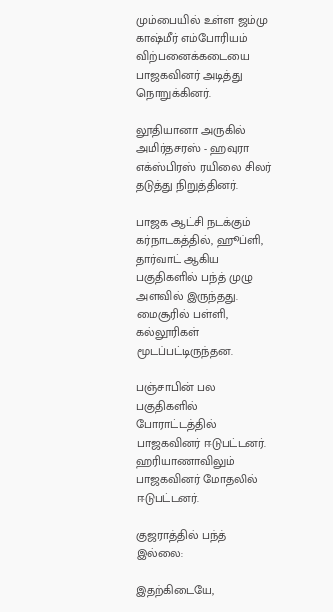மும்பையில் உள்ள ஜம்மு காஷ்மீர் எம்போரியம் விற்பனைக்கடையை பாஜகவினர் அடித்து நொறுக்கினர்.

லூதியானா அருகில் அமிர்தசரஸ் - ஹவுரா எக்ஸ்பிரஸ் ரயிலை சிலர் தடுத்து நிறுத்தினர்.

பாஜக ஆட்சி நடக்கும் கர்நாடகத்தில், ஹூப்ளி, தார்வாட் ஆகிய பகுதிகளில் பந்த் முழு அளவில் இருந்தது. மைசூரில் பள்ளி, கல்லூரிகள் மூடப்பட்டிருந்தன.

பஞ்சாபின் பல பகுதிகளில் போராட்டத்தில் பாஜகவினர் ஈடுபட்டனர். ஹரியாணாவிலும் பாஜகவினர் மோதலில் ஈடுபட்டனர்.

குஜராத்தில் பந்த் இல்லை:

இதற்கிடையே,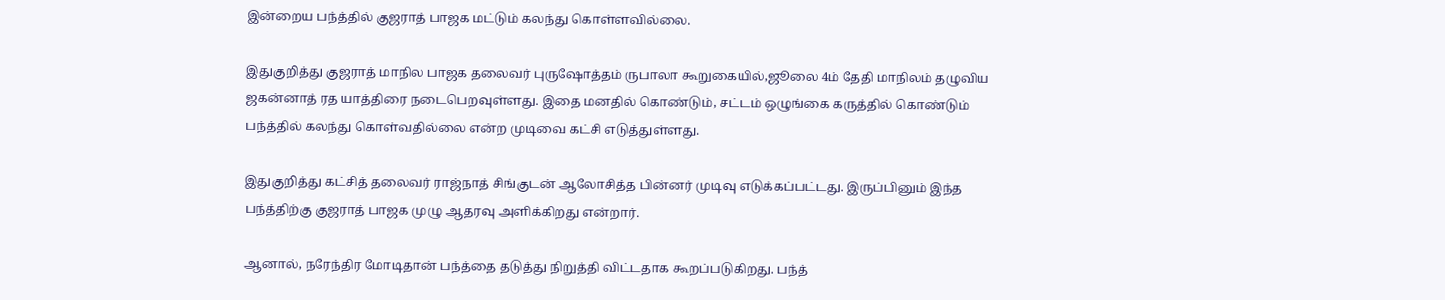இன்றைய பந்த்தில் குஜராத் பாஜக மட்டும் கலந்து கொள்ளவில்லை.

இதுகுறித்து குஜராத் மாநில பாஜக தலைவர் புருஷோத்தம் ருபாலா கூறுகையில்,ஜூலை 4ம் தேதி மாநிலம் தழுவிய ஜகன்னாத் ரத யாத்திரை நடைபெறவுள்ளது. இதை மனதில் கொண்டும், சட்டம் ஒழுங்கை கருத்தில் கொண்டும் பந்த்தில் கலந்து கொள்வதில்லை என்ற முடிவை கட்சி எடுத்துள்ளது.

இதுகுறித்து கட்சித் தலைவர் ராஜ்நாத் சிங்குடன் ஆலோசித்த பின்னர் முடிவு எடுக்கப்பட்டது. இருப்பினும் இந்த பந்த்திற்கு குஜராத் பாஜக முழு ஆதரவு அளிக்கிறது என்றார்.

ஆனால், நரேந்திர மோடிதான் பந்த்தை தடுத்து நிறுத்தி விட்டதாக கூறப்படுகிறது. பந்த்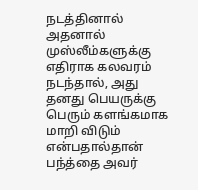நடத்தினால் அதனால் முஸ்லீம்களுக்கு எதிராக கலவரம் நடந்தால், அது தனது பெயருக்கு பெரும் களங்கமாக மாறி விடும் என்பதால்தான் பந்த்தை அவர்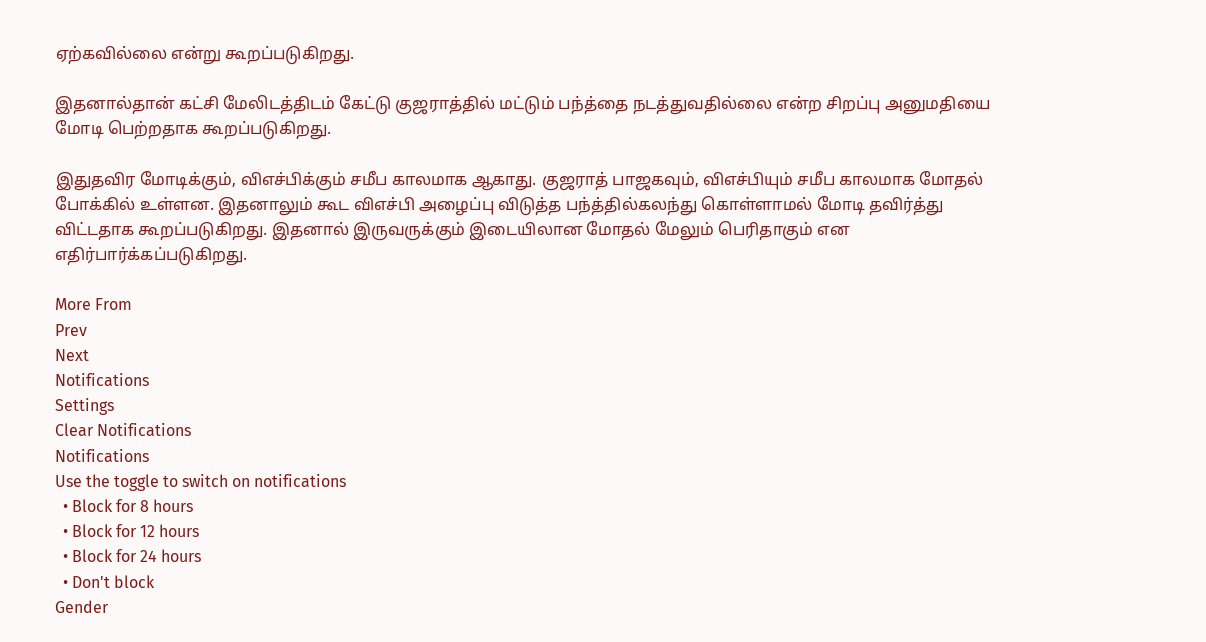ஏற்கவில்லை என்று கூறப்படுகிறது.

இதனால்தான் கட்சி மேலிடத்திடம் கேட்டு குஜராத்தில் மட்டும் பந்த்தை நடத்துவதில்லை என்ற சிறப்பு அனுமதியை மோடி பெற்றதாக கூறப்படுகிறது.

இதுதவிர மோடிக்கும், விஎச்பிக்கும் சமீப காலமாக ஆகாது. குஜராத் பாஜகவும், விஎச்பியும் சமீப காலமாக மோதல் போக்கில் உள்ளன. இதனாலும் கூட விஎச்பி அழைப்பு விடுத்த பந்த்தில்கலந்து கொள்ளாமல் மோடி தவிர்த்து விட்டதாக கூறப்படுகிறது. இதனால் இருவருக்கும் இடையிலான மோதல் மேலும் பெரிதாகும் என எதிர்பார்க்கப்படுகிறது.

More From
Prev
Next
Notifications
Settings
Clear Notifications
Notifications
Use the toggle to switch on notifications
  • Block for 8 hours
  • Block for 12 hours
  • Block for 24 hours
  • Don't block
Gender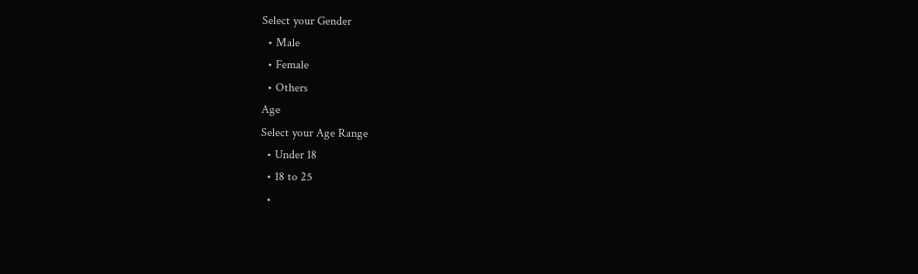Select your Gender
  • Male
  • Female
  • Others
Age
Select your Age Range
  • Under 18
  • 18 to 25
  •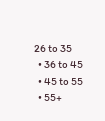26 to 35
  • 36 to 45
  • 45 to 55
  • 55+